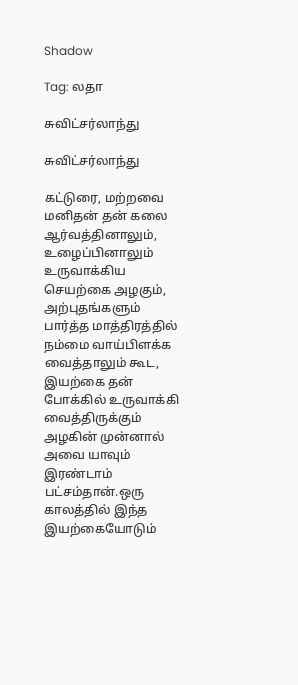Shadow

Tag: லதா

சுவிட்சர்லாந்து

சுவிட்சர்லாந்து

கட்டுரை, மற்றவை
மனிதன் தன் கலை ஆர்வத்தினாலும், உழைப்பினாலும் உருவாக்கிய செயற்கை அழகும், அற்புதங்களும் பார்த்த மாத்திரத்தில் நம்மை வாய்பிளக்க வைத்தாலும் கூட, இயற்கை தன் போக்கில் உருவாக்கி வைத்திருக்கும் அழகின் முன்னால் அவை யாவும் இரண்டாம் பட்சம்தான்.ஒரு காலத்தில் இந்த இயற்கையோடும்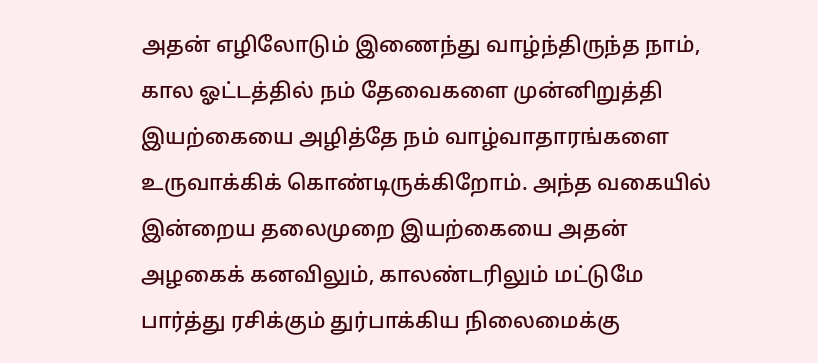அதன் எழிலோடும் இணைந்து வாழ்ந்திருந்த நாம், கால ஓட்டத்தில் நம் தேவைகளை முன்னிறுத்தி இயற்கையை அழித்தே நம் வாழ்வாதாரங்களை உருவாக்கிக் கொண்டிருக்கிறோம். அந்த வகையில் இன்றைய தலைமுறை இயற்கையை அதன் அழகைக் கனவிலும், காலண்டரிலும் மட்டுமே பார்த்து ரசிக்கும் துர்பாக்கிய நிலைமைக்கு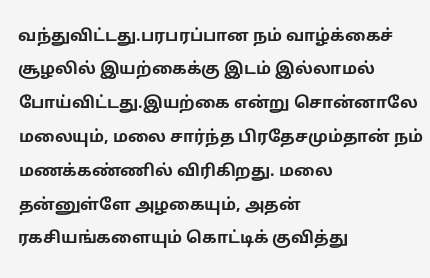வந்துவிட்டது.பரபரப்பான நம் வாழ்க்கைச் சூழலில் இயற்கைக்கு இடம் இல்லாமல் போய்விட்டது.இயற்கை என்று சொன்னாலே மலையும், மலை சார்ந்த பிரதேசமும்தான் நம் மணக்கண்ணில் விரிகிறது. மலை தன்னுள்ளே அழகையும், அதன் ரகசியங்களையும் கொட்டிக் குவித்து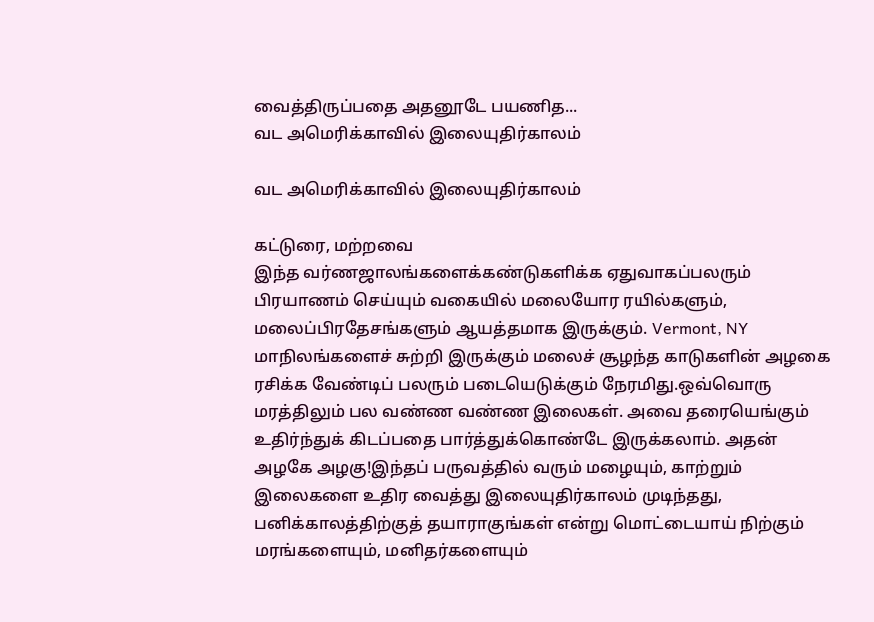வைத்திருப்பதை அதனூடே பயணித...
வட அமெரிக்காவில் இலையுதிர்காலம்

வட அமெரிக்காவில் இலையுதிர்காலம்

கட்டுரை, மற்றவை
இந்த வர்ணஜாலங்களைக்கண்டுகளிக்க ஏதுவாகப்பலரும் பிரயாணம் செய்யும் வகையில் மலையோர ரயில்களும், மலைப்பிரதேசங்களும் ஆயத்தமாக இருக்கும். Vermont, NY மாநிலங்களைச் சுற்றி இருக்கும் மலைச் சூழந்த காடுகளின் அழகை ரசிக்க வேண்டிப் பலரும் படையெடுக்கும் நேரமிது.ஒவ்வொரு மரத்திலும் பல வண்ண வண்ண இலைகள். அவை தரையெங்கும் உதிர்ந்துக் கிடப்பதை பார்த்துக்கொண்டே இருக்கலாம். அதன் அழகே அழகு!இந்தப் பருவத்தில் வரும் மழையும், காற்றும் இலைகளை உதிர வைத்து இலையுதிர்காலம் முடிந்தது, பனிக்காலத்திற்குத் தயாராகுங்கள் என்று மொட்டையாய் நிற்கும் மரங்களையும், மனிதர்களையும்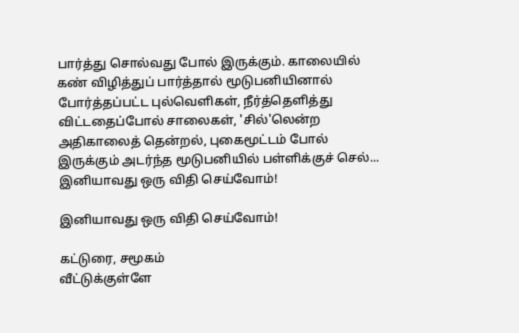பார்த்து சொல்வது போல் இருக்கும். காலையில் கண் விழித்துப் பார்த்தால் மூடுபனியினால் போர்த்தப்பட்ட புல்வெளிகள், நீர்த்தெளித்து விட்டதைப்போல் சாலைகள், 'சில்'லென்ற அதிகாலைத் தென்றல், புகைமூட்டம் போல் இருக்கும் அடர்ந்த மூடுபனியில் பள்ளிக்குச் செல்...
இனியாவது ஒரு விதி செய்வோம்!

இனியாவது ஒரு விதி செய்வோம்!

கட்டுரை, சமூகம்
வீட்டுக்குள்ளே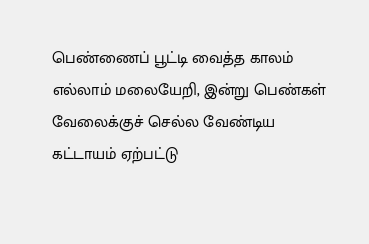பெண்ணைப் பூட்டி வைத்த காலம் எல்லாம் மலையேறி, இன்று பெண்கள் வேலைக்குச் செல்ல வேண்டிய கட்டாயம் ஏற்பட்டு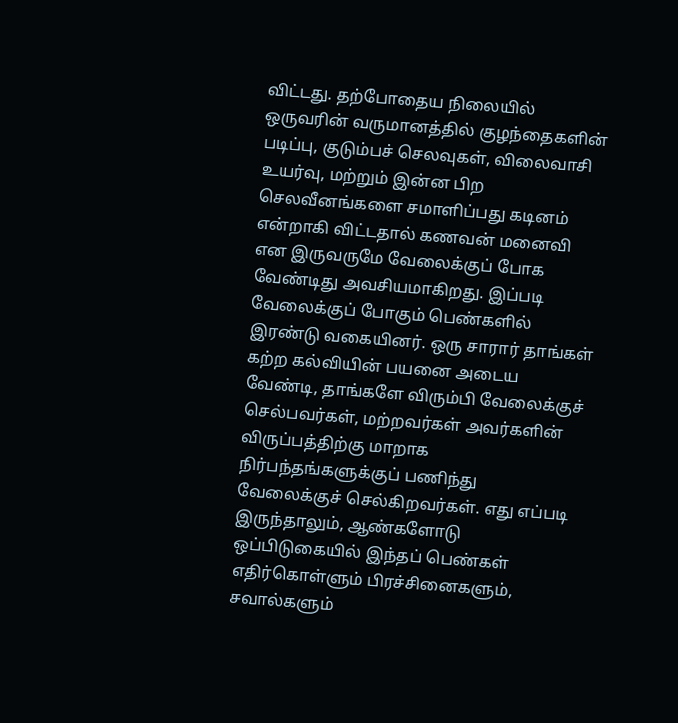விட்டது. தற்போதைய நிலையில் ஒருவரின் வருமானத்தில் குழந்தைகளின் படிப்பு, குடும்பச் செலவுகள், விலைவாசி உயர்வு, மற்றும் இன்ன பிற செலவீனங்களை சமாளிப்பது கடினம் என்றாகி விட்டதால் கணவன் மனைவி என இருவருமே வேலைக்குப் போக வேண்டிது அவசியமாகிறது. இப்படி வேலைக்குப் போகும் பெண்களில் இரண்டு வகையினர். ஒரு சாரார் தாங்கள் கற்ற கல்வியின் பயனை அடைய வேண்டி, தாங்களே விரும்பி வேலைக்குச் செல்பவர்கள், மற்றவர்கள் அவர்களின் விருப்பத்திற்கு மாறாக நிர்பந்தங்களுக்குப் பணிந்து வேலைக்குச் செல்கிறவர்கள். எது எப்படி இருந்தாலும், ஆண்களோடு ஒப்பிடுகையில் இந்தப் பெண்கள் எதிர்கொள்ளும் பிரச்சினைகளும், சவால்களும்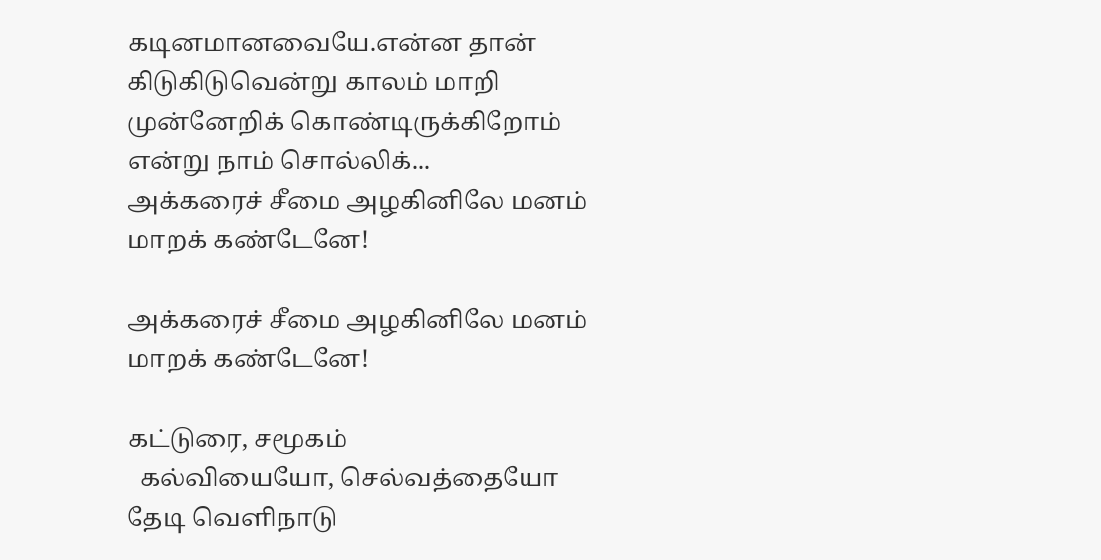கடினமானவையே.என்ன தான் கிடுகிடுவென்று காலம் மாறி முன்னேறிக் கொண்டிருக்கிறோம் என்று நாம் சொல்லிக்...
அக்கரைச் சீமை அழகினிலே மனம் மாறக் கண்டேனே!

அக்கரைச் சீமை அழகினிலே மனம் மாறக் கண்டேனே!

கட்டுரை, சமூகம்
  கல்வியையோ, செல்வத்தையோ தேடி வெளிநாடு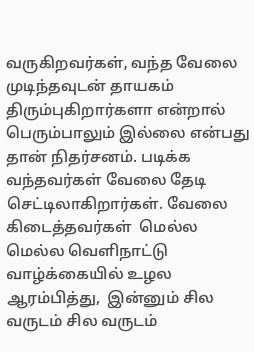வருகிறவர்கள், வந்த வேலை முடிந்தவுடன் தாயகம் திரும்புகிறார்களா என்றால் பெரும்பாலும் இல்லை என்பது தான் நிதர்சனம். படிக்க வந்தவர்கள் வேலை தேடி செட்டிலாகிறார்கள். வேலை கிடைத்தவர்கள்  மெல்ல மெல்ல வெளிநாட்டு வாழ்க்கையில் உழல ஆரம்பித்து,  இன்னும் சில வருடம் சில வருடம்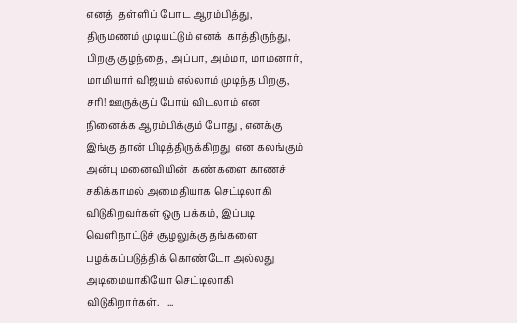எனத்  தள்ளிப் போட ஆரம்பித்து, திருமணம் முடியட்டும் எனக்  காத்திருந்து,  பிறகு குழந்தை, அப்பா, அம்மா, மாமனார், மாமியார் விஜயம் எல்லாம் முடிந்த பிறகு, சரி! ஊருக்குப் போய் விடலாம் என நினைக்க ஆரம்பிக்கும் போது , எனக்கு இங்கு தான் பிடித்திருக்கிறது  என கலங்கும் அன்பு மனைவியின்  கண்களை காணச் சகிக்காமல் அமைதியாக செட்டிலாகி விடுகிறவர்கள் ஒரு பக்கம், இப்படி வெளிநாட்டுச் சூழலுக்கு தங்களை பழக்கப்படுத்திக் கொண்டோ அல்லது அடிமையாகியோ செட்டிலாகி விடுகிறார்கள்.   ...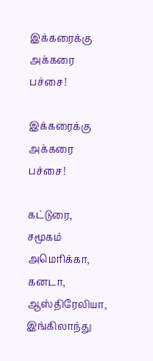இக்கரைக்கு அக்கரை பச்சை!

இக்கரைக்கு அக்கரை பச்சை!

கட்டுரை, சமூகம்
அமெரிக்கா, கனடா, ஆஸ்திரேலியா, இங்கிலாந்து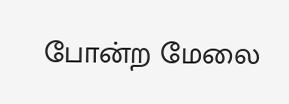போன்ற மேலை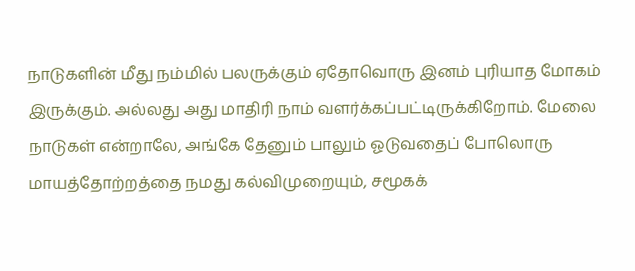நாடுகளின் மீது நம்மில் பலருக்கும் ஏதோவொரு இனம் புரியாத மோகம் இருக்கும். அல்லது அது மாதிரி நாம் வளர்க்கப்பட்டிருக்கிறோம். மேலை நாடுகள் என்றாலே, அங்கே தேனும் பாலும் ஓடுவதைப் போலொரு மாயத்தோற்றத்தை நமது கல்விமுறையும், சமூகக்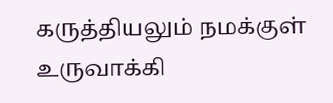கருத்தியலும் நமக்குள் உருவாக்கி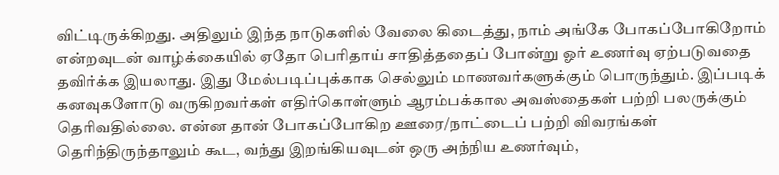விட்டிருக்கிறது. அதிலும் இந்த நாடுகளில் வேலை கிடைத்து, நாம் அங்கே போகப்போகிறோம் என்றவுடன் வாழ்க்கையில் ஏதோ பெரிதாய் சாதித்ததைப் போன்று ஓர் உணர்வு ஏற்படுவதை தவிர்க்க இயலாது. இது மேல்படிப்புக்காக செல்லும் மாணவர்களுக்கும் பொருந்தும். இப்படிக் கனவுகளோடு வருகிறவர்கள் எதிர்கொள்ளும் ஆரம்பக்கால அவஸ்தைகள் பற்றி பலருக்கும் தெரிவதில்லை. என்ன தான் போகப்போகிற ஊரை/நாட்டைப் பற்றி விவரங்கள் தெரிந்திருந்தாலும் கூட, வந்து இறங்கியவுடன் ஒரு அந்நிய உணர்வும்,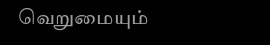வெறுமையும்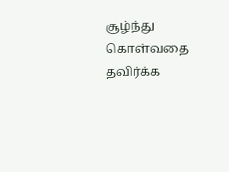சூழ்ந்து கொள்வதை தவிர்க்க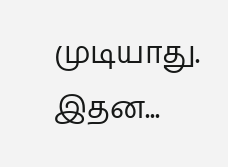முடியாது. இதன...